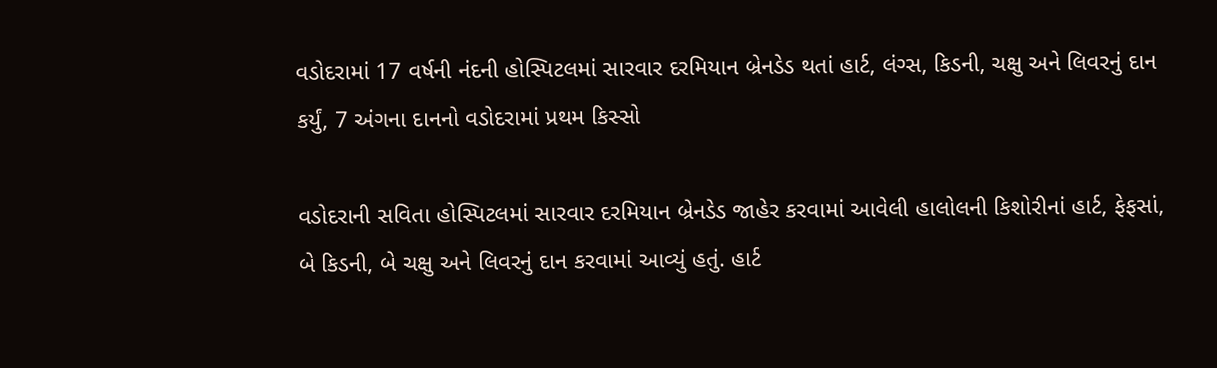વડોદરામાં 17 વર્ષની નંદની હોસ્પિટલમાં સારવાર દરમિયાન બ્રેનડેડ થતાં હાર્ટ, લંગ્સ, કિડની, ચક્ષુ અને લિવરનું દાન કર્યું, 7 અંગના દાનનો વડોદરામાં પ્રથમ કિસ્સો

વડોદરાની સવિતા હોસ્પિટલમાં સારવાર દરમિયાન બ્રેનડેડ જાહેર કરવામાં આવેલી હાલોલની કિશોરીનાં હાર્ટ, ફેફસાં, બે કિડની, બે ચક્ષુ અને લિવરનું દાન કરવામાં આવ્યું હતું. હાર્ટ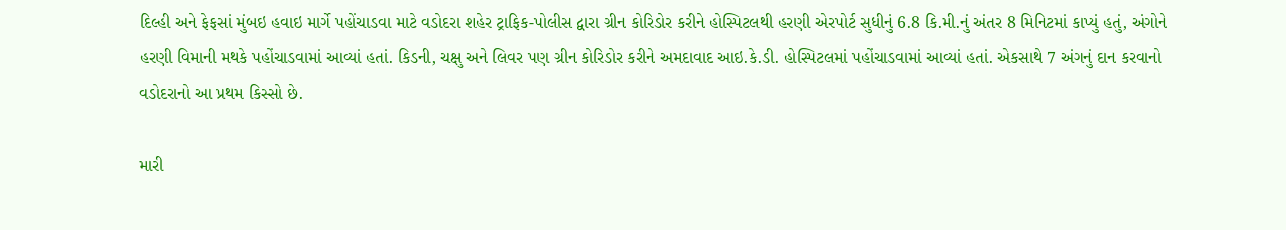દિલ્હી અને ફેફસાં મુંબઇ હવાઇ માર્ગે પહોંચાડવા માટે વડોદરા શહેર ટ્રાફિક-પોલીસ દ્વારા ગ્રીન કોરિડોર કરીને હોસ્પિટલથી હરણી એરપોર્ટ સુધીનું 6.8 કિ.મી.નું અંતર 8 મિનિટમાં કાપ્યું હતું, અંગોને હરણી વિમાની મથકે પહોંચાડવામાં આવ્યાં હતાં. કિડની, ચક્ષુ અને લિવર પણ ગ્રીન કોરિડોર કરીને અમદાવાદ આઇ.કે.ડી. હોસ્પિટલમાં પહોંચાડવામાં આવ્યાં હતાં. એકસાથે 7 અંગનું દાન કરવાનો વડોદરાનો આ પ્રથમ કિસ્સો છે.

મારી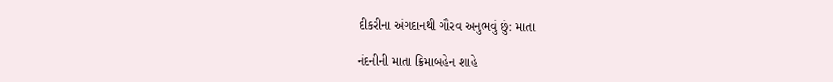દીકરીના અંગદાનથી ગૌરવ અનુભવું છું: માતા

નંદનીની માતા ક્રિમાબહેન શાહે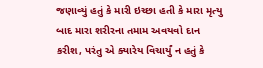જણાવ્યું હતું કે મારી ઇચ્છા હતી કે મારા મૃત્યુ બાદ મારા શરીરના તમામ અવયવો દાન કરીશ, પરંતુ એ ક્યારેય વિચાર્યું ન હતું કે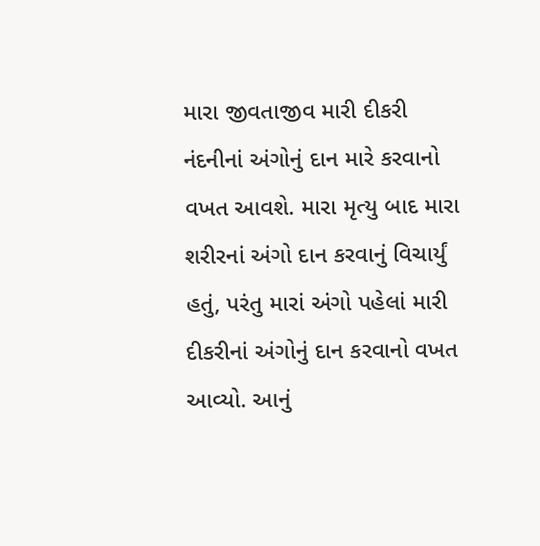મારા જીવતાજીવ મારી દીકરી નંદનીનાં અંગોનું દાન મારે કરવાનો વખત આવશે. મારા મૃત્યુ બાદ મારા શરીરનાં અંગો દાન કરવાનું વિચાર્યું હતું, પરંતુ મારાં અંગો પહેલાં મારી દીકરીનાં અંગોનું દાન કરવાનો વખત આવ્યો. આનું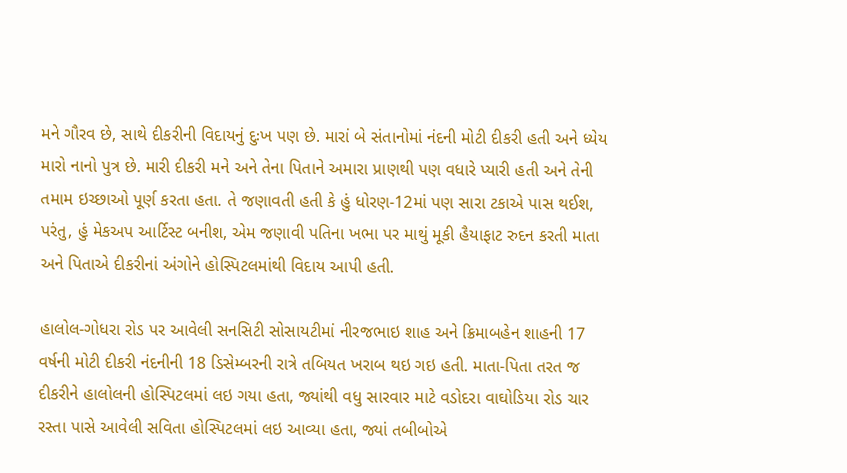મને ગૌરવ છે, સાથે દીકરીની વિદાયનું દુઃખ પણ છે. મારાં બે સંતાનોમાં નંદની મોટી દીકરી હતી અને ધ્યેય મારો નાનો પુત્ર છે. મારી દીકરી મને અને તેના પિતાને અમારા પ્રાણથી પણ વધારે પ્યારી હતી અને તેની તમામ ઇચ્છાઓ પૂર્ણ કરતા હતા. તે જણાવતી હતી કે હું ધોરણ-12માં પણ સારા ટકાએ પાસ થઈશ, પરંતુ, હું મેકઅપ આર્ટિસ્ટ બનીશ, એમ જણાવી પતિના ખભા પર માથું મૂકી હૈયાફાટ રુદન કરતી માતા અને પિતાએ દીકરીનાં અંગોને હોસ્પિટલમાંથી વિદાય આપી હતી.

હાલોલ-ગોધરા રોડ પર આવેલી સનસિટી સોસાયટીમાં નીરજભાઇ શાહ અને ક્રિમાબહેન શાહની 17 વર્ષની મોટી દીકરી નંદનીની 18 ડિસેમ્બરની રાત્રે તબિયત ખરાબ થઇ ગઇ હતી. માતા-પિતા તરત જ દીકરીને હાલોલની હોસ્પિટલમાં લઇ ગયા હતા, જ્યાંથી વધુ સારવાર માટે વડોદરા વાઘોડિયા રોડ ચાર રસ્તા પાસે આવેલી સવિતા હોસ્પિટલમાં લઇ આવ્યા હતા, જ્યાં તબીબોએ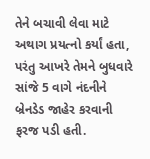તેને બચાવી લેવા માટે અથાગ પ્રયત્નો કર્યાં હતા, પરંતુ આખરે તેમને બુધવારે સાંજે 5 વાગે નંદનીને બ્રેનડેડ જાહેર કરવાની ફરજ પડી હતી.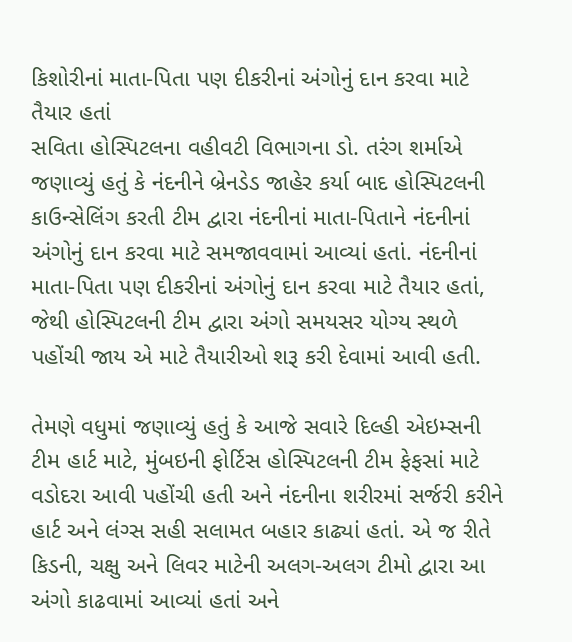કિશોરીનાં માતા-પિતા પણ દીકરીનાં અંગોનું દાન કરવા માટે તૈયાર હતાં
સવિતા હોસ્પિટલના વહીવટી વિભાગના ડો. તરંગ શર્માએ જણાવ્યું હતું કે નંદનીને બ્રેનડેડ જાહેર કર્યા બાદ હોસ્પિટલની કાઉન્સેલિંગ કરતી ટીમ દ્વારા નંદનીનાં માતા-પિતાને નંદનીનાં અંગોનું દાન કરવા માટે સમજાવવામાં આવ્યાં હતાં. નંદનીનાં માતા-પિતા પણ દીકરીનાં અંગોનું દાન કરવા માટે તૈયાર હતાં, જેથી હોસ્પિટલની ટીમ દ્વારા અંગો સમયસર યોગ્ય સ્થળે પહોંચી જાય એ માટે તૈયારીઓ શરૂ કરી દેવામાં આવી હતી.

તેમણે વધુમાં જણાવ્યું હતું કે આજે સવારે દિલ્હી એઇમ્સની ટીમ હાર્ટ માટે, મુંબઇની ફોર્ટિસ હોસ્પિટલની ટીમ ફેફસાં માટે વડોદરા આવી પહોંચી હતી અને નંદનીના શરીરમાં સર્જરી કરીને હાર્ટ અને લંગ્સ સહી સલામત બહાર કાઢ્યાં હતાં. એ જ રીતે કિડની, ચક્ષુ અને લિવર માટેની અલગ-અલગ ટીમો દ્વારા આ અંગો કાઢવામાં આવ્યાં હતાં અને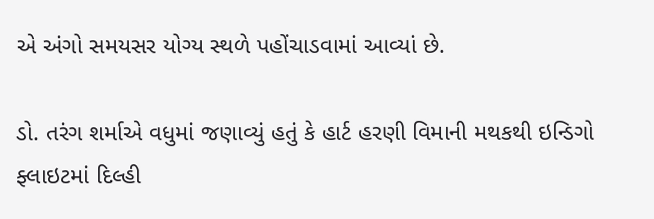એ અંગો સમયસર યોગ્ય સ્થળે પહોંચાડવામાં આવ્યાં છે.

ડો. તરંગ શર્માએ વધુમાં જણાવ્યું હતું કે હાર્ટ હરણી વિમાની મથકથી ઇન્ડિગો ફ્લાઇટમાં દિલ્હી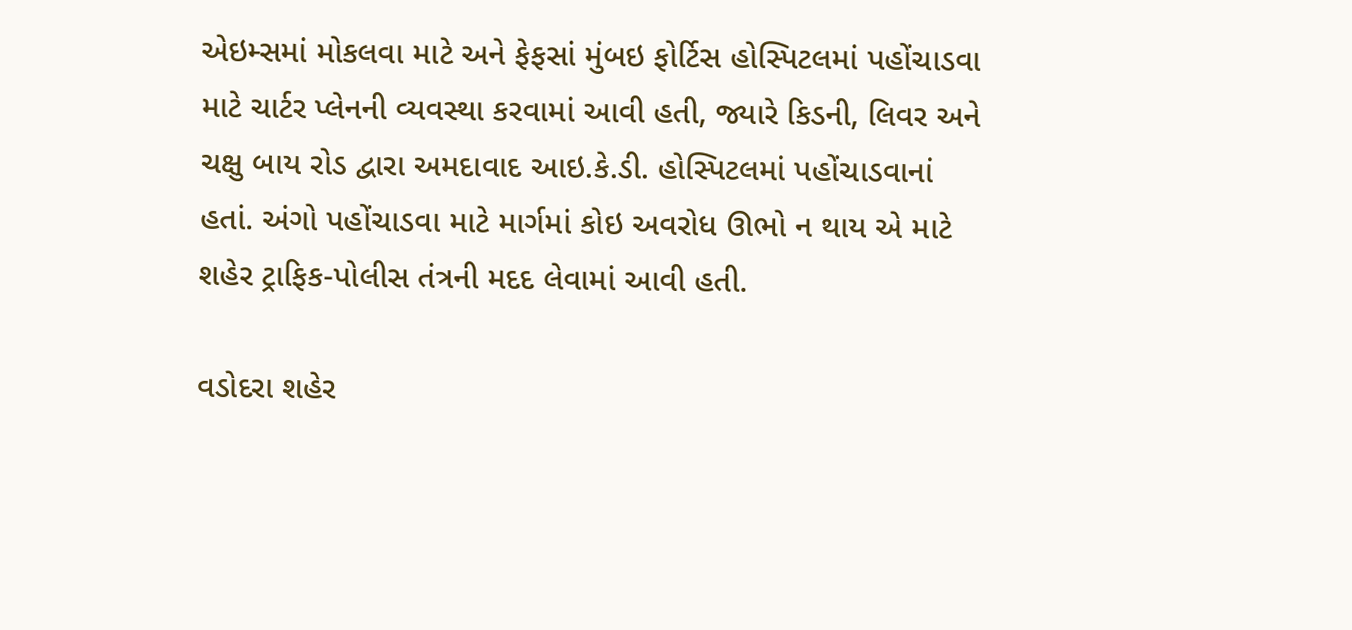એઇમ્સમાં મોકલવા માટે અને ફેફસાં મુંબઇ ફોર્ટિસ હોસ્પિટલમાં પહોંચાડવા માટે ચાર્ટર પ્લેનની વ્યવસ્થા કરવામાં આવી હતી, જ્યારે કિડની, લિવર અને ચક્ષુ બાય રોડ દ્વારા અમદાવાદ આઇ.કે.ડી. હોસ્પિટલમાં પહોંચાડવાનાં હતાં. અંગો પહોંચાડવા માટે માર્ગમાં કોઇ અવરોધ ઊભો ન થાય એ માટે શહેર ટ્રાફિક-પોલીસ તંત્રની મદદ લેવામાં આવી હતી.

વડોદરા શહેર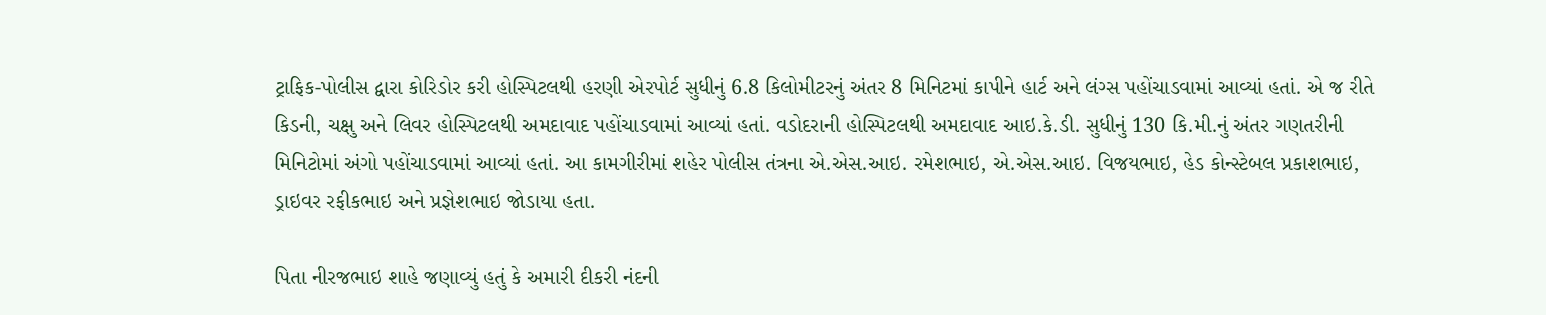ટ્રાફિક-પોલીસ દ્વારા કોરિડોર કરી હોસ્પિટલથી હરણી એરપોર્ટ સુધીનું 6.8 કિલોમીટરનું અંતર 8 મિનિટમાં કાપીને હાર્ટ અને લંગ્સ પહોંચાડવામાં આવ્યાં હતાં. એ જ રીતે કિડની, ચક્ષુ અને લિવર હોસ્પિટલથી અમદાવાદ પહોંચાડવામાં આવ્યાં હતાં. વડોદરાની હોસ્પિટલથી અમદાવાદ આઇ.કે.ડી. સુધીનું 130 કિ.મી.નું અંતર ગણતરીની મિનિટોમાં અંગો પહોંચાડવામાં આવ્યાં હતાં. આ કામગીરીમાં શહેર પોલીસ તંત્રના એ.એસ.આઇ. રમેશભાઇ, એ.એસ.આઇ. વિજયભાઇ, હેડ કોન્સ્ટેબલ પ્રકાશભાઇ, ડ્રાઇવર રફીકભાઇ અને પ્રજ્ઞેશભાઇ જોડાયા હતા.

પિતા નીરજભાઇ શાહે જણાવ્યું હતું કે અમારી દીકરી નંદની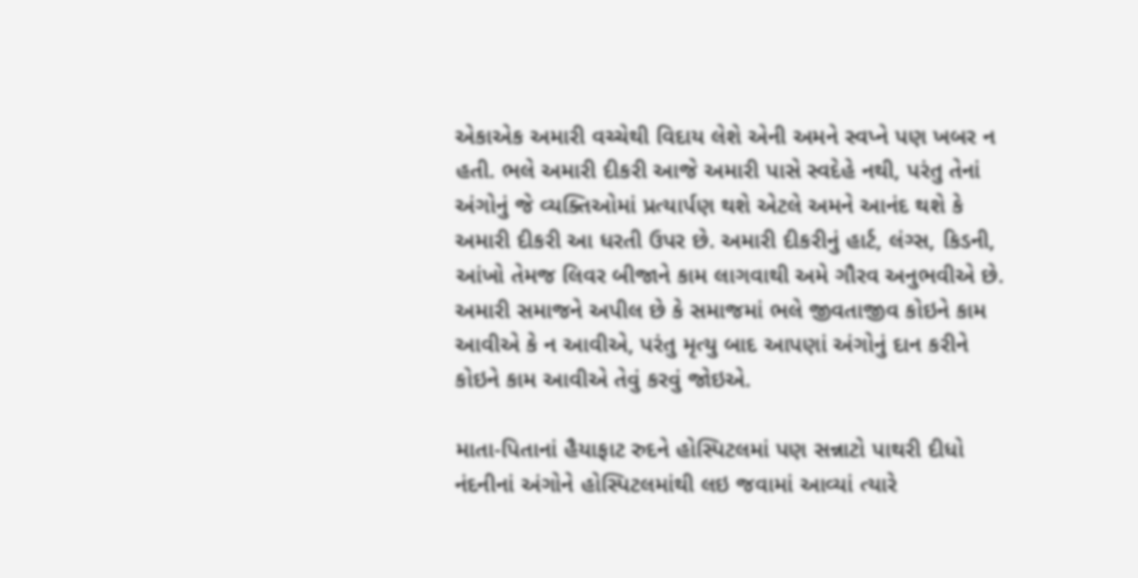એકાએક અમારી વચ્ચેથી વિદાય લેશે એની અમને સ્વપ્ને પણ ખબર ન હતી. ભલે અમારી દીકરી આજે અમારી પાસે સ્વદેહે નથી, પરંતુ તેનાં અંગોનું જે વ્યક્તિઓમાં પ્રત્યાર્પણ થશે એટલે અમને આનંદ થશે કે અમારી દીકરી આ ધરતી ઉપર છે. અમારી દીકરીનું હાર્ટ, લંગ્સ, કિડની, આંખો તેમજ લિવર બીજાને કામ લાગવાથી અમે ગૌરવ અનુભવીએ છે. અમારી સમાજને અપીલ છે કે સમાજમાં ભલે જીવતાજીવ કોઇને કામ આવીએ કે ન આવીએ, પરંતુ મૃત્યુ બાદ આપણાં અંગોનું દાન કરીને કોઇને કામ આવીએ તેવું કરવું જોઇએ.

માતા-પિતાનાં હૈયાફાટ રુદને હોસ્પિટલમાં પણ સન્નાટો પાથરી દીધો
નંદનીનાં અંગોને હોસ્પિટલમાંથી લઇ જવામાં આવ્યાં ત્યારે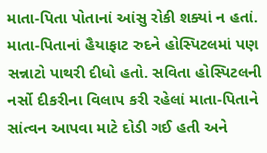માતા-પિતા પોતાનાં આંસુ રોકી શક્યાં ન હતાં. માતા-પિતાનાં હૈયાફાટ રુદને હોસ્પિટલમાં પણ સન્નાટો પાથરી દીધો હતો. સવિતા હોસ્પિટલની નર્સો દીકરીના વિલાપ કરી રહેલાં માતા-પિતાને સાંત્વન આપવા માટે દોડી ગઈ હતી અને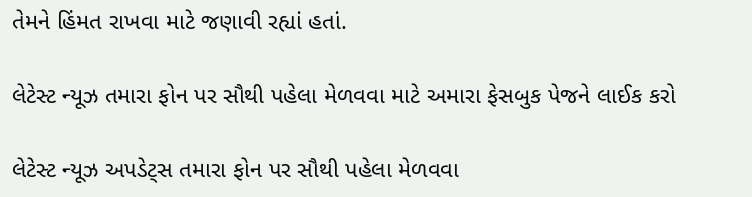તેમને હિંમત રાખવા માટે જણાવી રહ્યાં હતાં.

લેટેસ્ટ ન્યૂઝ તમારા ફોન પર સૌથી પહેલા મેળવવા માટે અમારા ફેસબુક પેજને લાઈક કરો

લેટેસ્ટ ન્યૂઝ અપડેટ્સ તમારા ફોન પર સૌથી પહેલા મેળવવા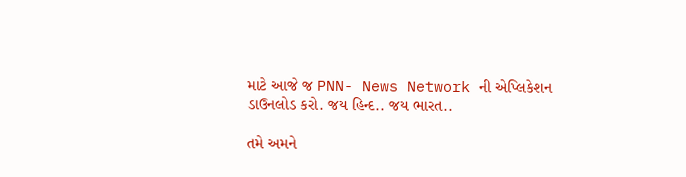માટે આજે જ PNN- News Network ની એપ્લિકેશન ડાઉનલોડ કરો. જય હિન્દ.. જય ભારત..

તમે અમને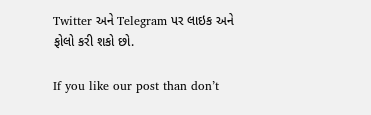Twitter અને Telegram પર લાઇક અને ફોલો કરી શકો છો.

If you like our post than don’t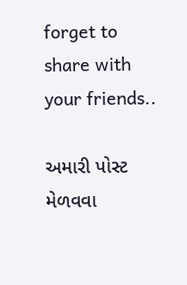forget to share with your friends..

અમારી પોસ્ટ મેળવવા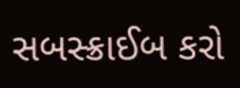સબસ્ક્રાઈબ કરો